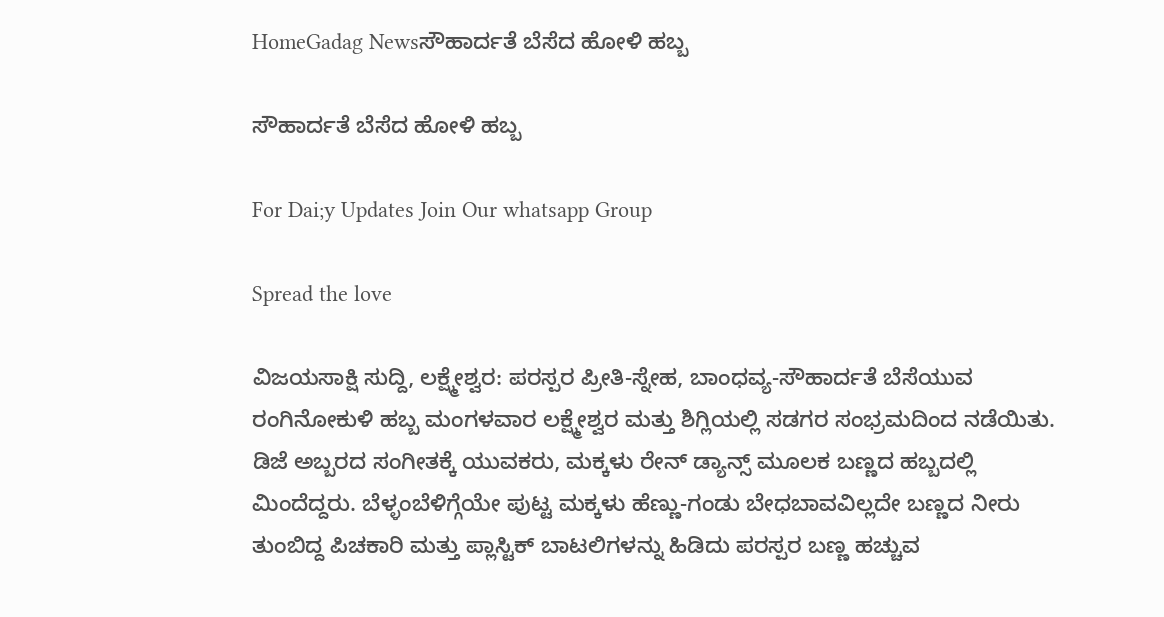HomeGadag Newsಸೌಹಾರ್ದತೆ ಬೆಸೆದ ಹೋಳಿ ಹಬ್ಬ

ಸೌಹಾರ್ದತೆ ಬೆಸೆದ ಹೋಳಿ ಹಬ್ಬ

For Dai;y Updates Join Our whatsapp Group

Spread the love

ವಿಜಯಸಾಕ್ಷಿ ಸುದ್ದಿ, ಲಕ್ಷ್ಮೇಶ್ವರ: ಪರಸ್ಪರ ಪ್ರೀತಿ-ಸ್ನೇಹ, ಬಾಂಧವ್ಯ-ಸೌಹಾರ್ದತೆ ಬೆಸೆಯುವ ರಂಗಿನೋಕುಳಿ ಹಬ್ಬ ಮಂಗಳವಾರ ಲಕ್ಷ್ಮೇಶ್ವರ ಮತ್ತು ಶಿಗ್ಲಿಯಲ್ಲಿ ಸಡಗರ ಸಂಭ್ರಮದಿಂದ ನಡೆಯಿತು. ಡಿಜೆ ಅಬ್ಬರದ ಸಂಗೀತಕ್ಕೆ ಯುವಕರು, ಮಕ್ಕಳು ರೇನ್ ಡ್ಯಾನ್ಸ್ ಮೂಲಕ ಬಣ್ಣದ ಹಬ್ಬದಲ್ಲಿ ಮಿಂದೆದ್ದರು. ಬೆಳ್ಳಂಬೆಳಿಗ್ಗೆಯೇ ಪುಟ್ಟ ಮಕ್ಕಳು ಹೆಣ್ಣು-ಗಂಡು ಬೇಧಬಾವವಿಲ್ಲದೇ ಬಣ್ಣದ ನೀರು ತುಂಬಿದ್ದ ಪಿಚಕಾರಿ ಮತ್ತು ಪ್ಲಾಸ್ಟಿಕ್ ಬಾಟಲಿಗಳನ್ನು ಹಿಡಿದು ಪರಸ್ಪರ ಬಣ್ಣ ಹಚ್ಚುವ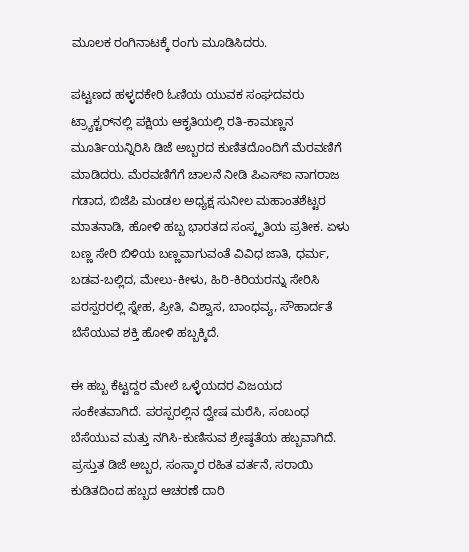ಮೂಲಕ ರಂಗಿನಾಟಕ್ಕೆ ರಂಗು ಮೂಡಿಸಿದರು.

ಪಟ್ಟಣದ ಹಳ್ಳದಕೇರಿ ಓಣಿಯ ಯುವಕ ಸಂಘದವರು ಟ್ರ್ಯಾಕ್ಟರ್‌ನಲ್ಲಿ ಪಕ್ಷಿಯ ಆಕೃತಿಯಲ್ಲಿ ರತಿ-ಕಾಮಣ್ಣನ ಮೂರ್ತಿಯನ್ನಿರಿಸಿ ಡಿಜೆ ಅಬ್ಬರದ ಕುಣಿತದೊಂದಿಗೆ ಮೆರವಣಿಗೆ ಮಾಡಿದರು. ಮೆರವಣಿಗೆಗೆ ಚಾಲನೆ ನೀಡಿ ಪಿಎಸ್‌ಐ ನಾಗರಾಜ ಗಡಾದ, ಬಿಜೆಪಿ ಮಂಡಲ ಅಧ್ಯಕ್ಷ ಸುನೀಲ ಮಹಾಂತಶೆಟ್ಟರ ಮಾತನಾಡಿ, ಹೋಳಿ ಹಬ್ಬ ಭಾರತದ ಸಂಸ್ಕೃತಿಯ ಪ್ರತೀಕ. ಏಳು ಬಣ್ಣ ಸೇರಿ ಬಿಳಿಯ ಬಣ್ಣವಾಗುವಂತೆ ವಿವಿಧ ಜಾತಿ, ಧರ್ಮ, ಬಡವ-ಬಲ್ಲಿದ, ಮೇಲು-ಕೀಳು, ಹಿರಿ-ಕಿರಿಯರನ್ನು ಸೇರಿಸಿ ಪರಸ್ಪರರಲ್ಲಿ ಸ್ನೇಹ, ಪ್ರೀತಿ, ವಿಶ್ವಾಸ, ಬಾಂಧವ್ಯ, ಸೌಹಾರ್ದತೆ ಬೆಸೆಯುವ ಶಕ್ತಿ ಹೋಳಿ ಹಬ್ಬಕ್ಕಿದೆ.

ಈ ಹಬ್ಬ ಕೆಟ್ಟದ್ದರ ಮೇಲೆ ಒಳ್ಳೆಯದರ ವಿಜಯದ ಸಂಕೇತವಾಗಿದೆ. ಪರಸ್ಪರಲ್ಲಿನ ದ್ವೇಷ ಮರೆಸಿ, ಸಂಬಂಧ ಬೆಸೆಯುವ ಮತ್ತು ನಗಿಸಿ-ಕುಣಿಸುವ ಶ್ರೇಷ್ಠತೆಯ ಹಬ್ಬವಾಗಿದೆ. ಪ್ರಸ್ತುತ ಡಿಜೆ ಅಬ್ಬರ, ಸಂಸ್ಕಾರ ರಹಿತ ವರ್ತನೆ, ಸರಾಯಿ ಕುಡಿತದಿಂದ ಹಬ್ಬದ ಆಚರಣೆ ದಾರಿ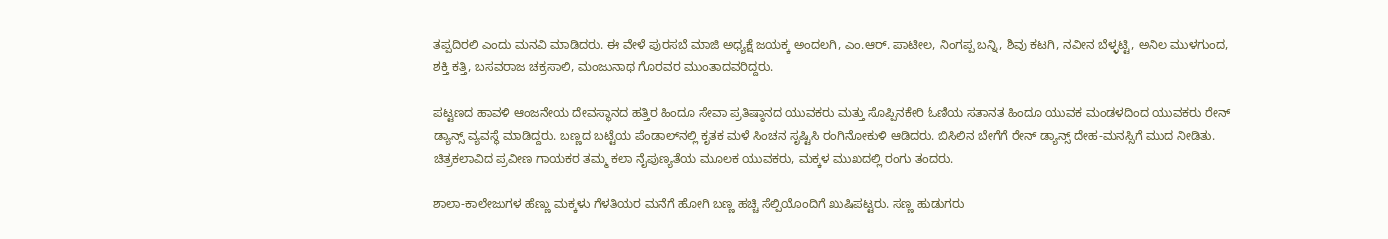ತಪ್ಪದಿರಲಿ ಎಂದು ಮನವಿ ಮಾಡಿದರು. ಈ ವೇಳೆ ಪುರಸಬೆ ಮಾಜಿ ಅಧ್ಯಕ್ಷೆ ಜಯಕ್ಕ ಅಂದಲಗಿ, ಎಂ.ಆರ್. ಪಾಟೀಲ, ನಿಂಗಪ್ಪ ಬನ್ನಿ, ಶಿವು ಕಟಗಿ, ನವೀನ ಬೆಳ್ಳಟ್ಟಿ, ಅನಿಲ ಮುಳಗುಂದ, ಶಕ್ತಿ ಕತ್ತಿ, ಬಸವರಾಜ ಚಕ್ರಸಾಲಿ, ಮಂಜುನಾಥ ಗೊರವರ ಮುಂತಾದವರಿದ್ದರು.

ಪಟ್ಟಣದ ಹಾವಳಿ ಆಂಜನೇಯ ದೇವಸ್ಥಾನದ ಹತ್ತಿರ ಹಿಂದೂ ಸೇವಾ ಪ್ರತಿಷ್ಠಾನದ ಯುವಕರು ಮತ್ತು ಸೊಪ್ಪಿನಕೇರಿ ಓಣಿಯ ಸತಾನತ ಹಿಂದೂ ಯುವಕ ಮಂಡಳದಿಂದ ಯುವಕರು ರೇನ್ ಡ್ಯಾನ್ಸ್ ವ್ಯವಸ್ಥೆ ಮಾಡಿದ್ದರು. ಬಣ್ಣದ ಬಟ್ಟೆಯ ಪೆಂಡಾಲ್‌ನಲ್ಲಿ ಕೃತಕ ಮಳೆ ಸಿಂಚನ ಸೃಷ್ಟಿಸಿ ರಂಗಿನೋಕುಳಿ ಆಡಿದರು. ಬಿಸಿಲಿನ ಬೇಗೆಗೆ ರೇನ್ ಡ್ಯಾನ್ಸ್ ದೇಹ-ಮನಸ್ಸಿಗೆ ಮುದ ನೀಡಿತು. ಚಿತ್ರಕಲಾವಿದ ಪ್ರವೀಣ ಗಾಯಕರ ತಮ್ಮ ಕಲಾ ನೈಪುಣ್ಯತೆಯ ಮೂಲಕ ಯುವಕರು, ಮಕ್ಕಳ ಮುಖದಲ್ಲಿ ರಂಗು ತಂದರು.

ಶಾಲಾ-ಕಾಲೇಜುಗಳ ಹೆಣ್ಣು ಮಕ್ಕಳು ಗೆಳತಿಯರ ಮನೆಗೆ ಹೋಗಿ ಬಣ್ಣ ಹಚ್ಚಿ ಸೆಲ್ಪಿಯೊಂದಿಗೆ ಖುಷಿಪಟ್ಟರು. ಸಣ್ಣ ಹುಡುಗರು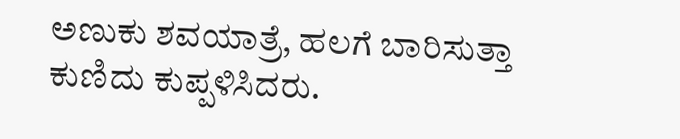ಅಣುಕು ಶವಯಾತ್ರೆ, ಹಲಗೆ ಬಾರಿಸುತ್ತಾ ಕುಣಿದು ಕುಪ್ಪಳಿಸಿದರು.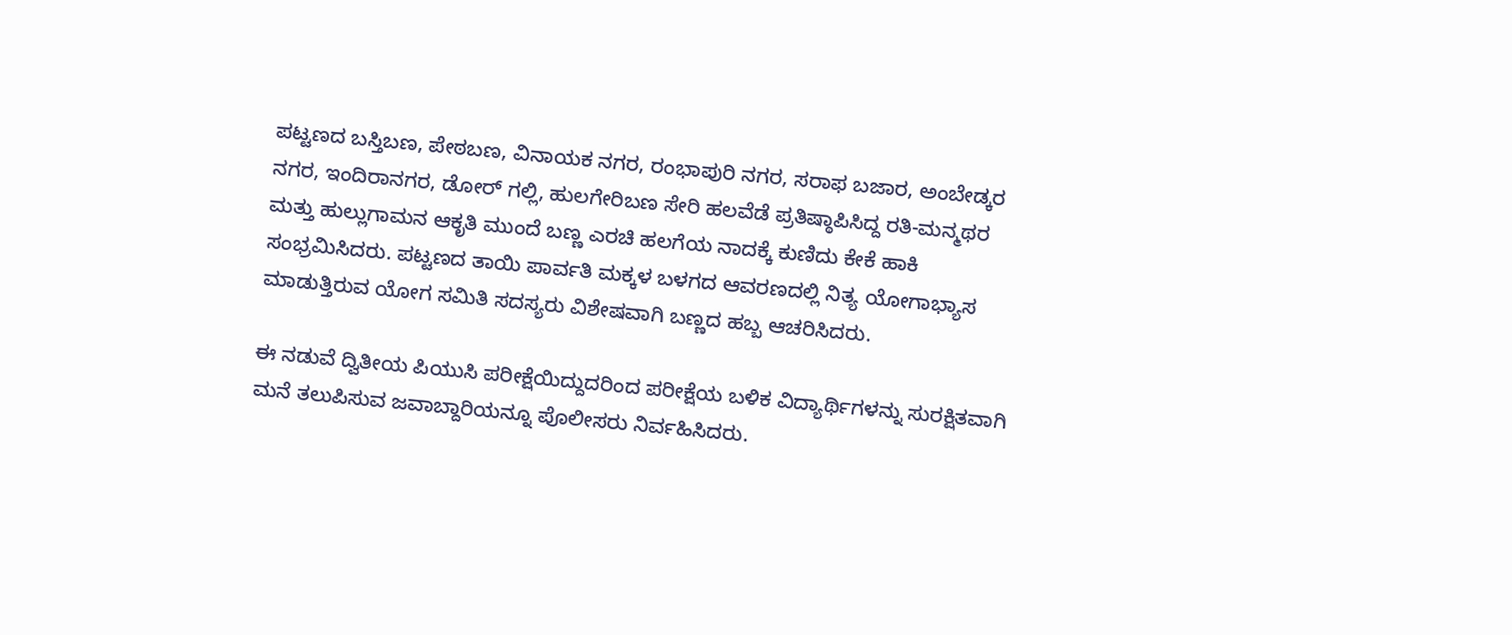ಪಟ್ಟಣದ ಬಸ್ತಿಬಣ, ಪೇಠಬಣ, ವಿನಾಯಕ ನಗರ, ರಂಭಾಪುರಿ ನಗರ, ಸರಾಫ ಬಜಾರ, ಅಂಬೇಡ್ಕರ ನಗರ, ಇಂದಿರಾನಗರ, ಡೋರ್ ಗಲ್ಲಿ, ಹುಲಗೇರಿಬಣ ಸೇರಿ ಹಲವೆಡೆ ಪ್ರತಿಷ್ಠಾಪಿಸಿದ್ದ ರತಿ-ಮನ್ಮಥರ ಮತ್ತು ಹುಲ್ಲುಗಾಮನ ಆಕೃತಿ ಮುಂದೆ ಬಣ್ಣ ಎರಚಿ ಹಲಗೆಯ ನಾದಕ್ಕೆ ಕುಣಿದು ಕೇಕೆ ಹಾಕಿ ಸಂಭ್ರಮಿಸಿದರು. ಪಟ್ಟಣದ ತಾಯಿ ಪಾರ್ವತಿ ಮಕ್ಕಳ ಬಳಗದ ಆವರಣದಲ್ಲಿ ನಿತ್ಯ ಯೋಗಾಭ್ಯಾಸ ಮಾಡುತ್ತಿರುವ ಯೋಗ ಸಮಿತಿ ಸದಸ್ಯರು ವಿಶೇಷವಾಗಿ ಬಣ್ಣದ ಹಬ್ಬ ಆಚರಿಸಿದರು.

ಈ ನಡುವೆ ದ್ವಿತೀಯ ಪಿಯುಸಿ ಪರೀಕ್ಷೆಯಿದ್ದುದರಿಂದ ಪರೀಕ್ಷೆಯ ಬಳಿಕ ವಿದ್ಯಾರ್ಥಿಗಳನ್ನು ಸುರಕ್ಷಿತವಾಗಿ ಮನೆ ತಲುಪಿಸುವ ಜವಾಬ್ದಾರಿಯನ್ನೂ ಪೊಲೀಸರು ನಿರ್ವಹಿಸಿದರು.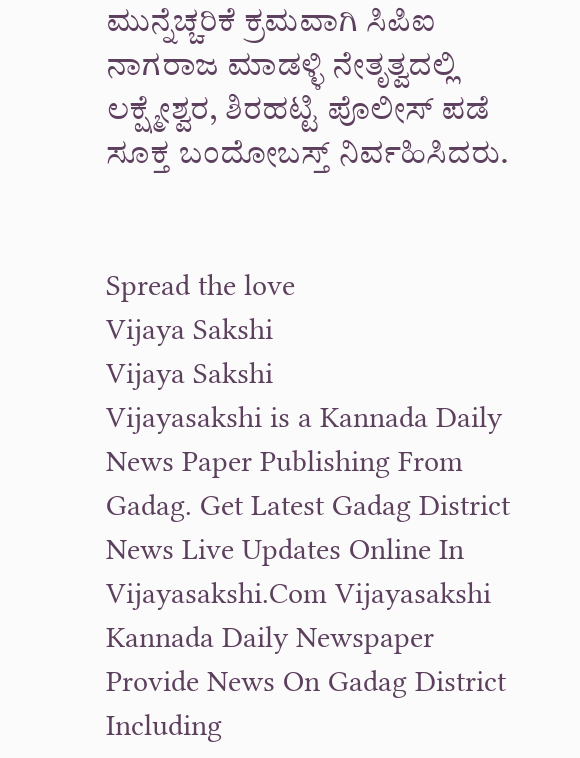ಮುನ್ನೆಚ್ಚರಿಕೆ ಕ್ರಮವಾಗಿ ಸಿಪಿಐ ನಾಗರಾಜ ಮಾಡಳ್ಳಿ ನೇತೃತ್ವದಲ್ಲಿ ಲಕ್ಷ್ಮೇಶ್ವರ, ಶಿರಹಟ್ಟಿ ಪೊಲೀಸ್ ಪಡೆ ಸೂಕ್ತ ಬಂದೋಬಸ್ತ್ ನಿರ್ವಹಿಸಿದರು.


Spread the love
Vijaya Sakshi
Vijaya Sakshi
Vijayasakshi is a Kannada Daily News Paper Publishing From Gadag. Get Latest Gadag District News Live Updates Online In Vijayasakshi.Com Vijayasakshi Kannada Daily Newspaper Provide News On Gadag District Including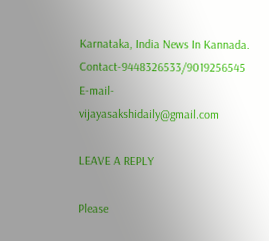Karnataka, India News In Kannada. Contact-9448326533/9019256545 E-mail-vijayasakshidaily@gmail.com

LEAVE A REPLY

Please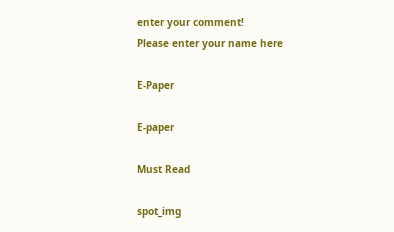enter your comment!
Please enter your name here

E-Paper

E-paper

Must Read

spot_img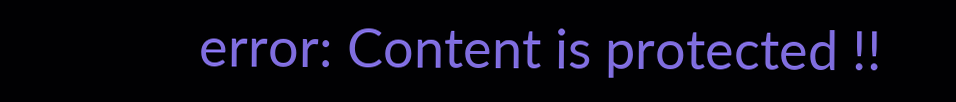error: Content is protected !!